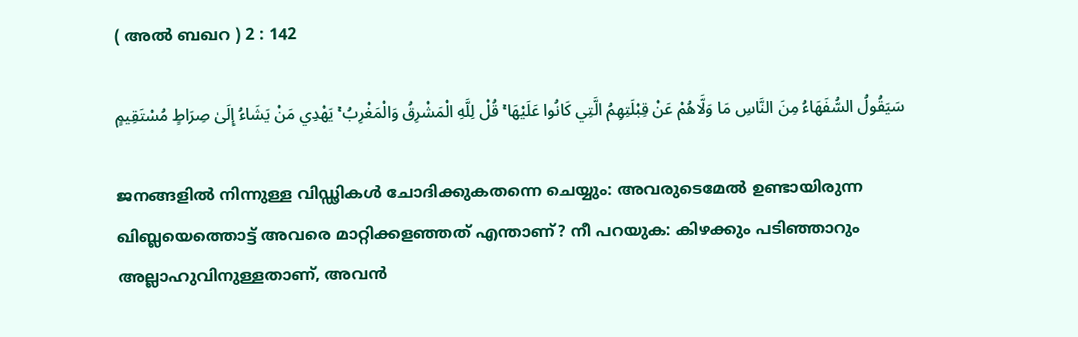( അല്‍ ബഖറ ) 2 : 142

سَيَقُولُ السُّفَهَاءُ مِنَ النَّاسِ مَا وَلَّاهُمْ عَنْ قِبْلَتِهِمُ الَّتِي كَانُوا عَلَيْهَا ۚ قُلْ لِلَّهِ الْمَشْرِقُ وَالْمَغْرِبُ ۚ يَهْدِي مَنْ يَشَاءُ إِلَىٰ صِرَاطٍ مُسْتَقِيمٍ

ജനങ്ങളില്‍ നിന്നുള്ള വിഡ്ഢികള്‍ ചോദിക്കുകതന്നെ ചെയ്യും: അവരുടെമേല്‍ ഉണ്ടായിരുന്ന ഖിബ്ലയെത്തൊട്ട് അവരെ മാറ്റിക്കളഞ്ഞത് എന്താണ്? നീ പറയുക: കിഴക്കും പടിഞ്ഞാറും അല്ലാഹുവിനുള്ളതാണ്, അവന്‍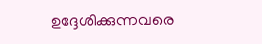ഉദ്ദേശിക്കുന്നവരെ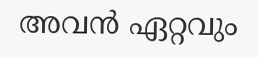അവന്‍ ഏറ്റവും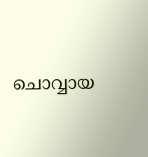ചൊവ്വായ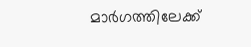മാര്‍ഗത്തിലേക്ക്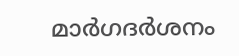മാര്‍ഗദര്‍ശനം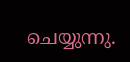ചെയ്യുന്നു.